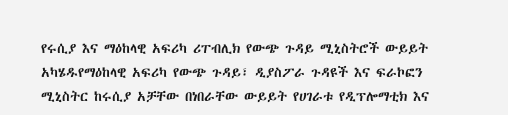የሩሲያ እና ማዕከላዊ አፍሪካ ሪፐብሊክ የውጭ ጉዳይ ሚኒስትሮች ውይይት አካሄዱየማዕከላዊ አፍሪካ የውጭ ጉዳይ፣ ዲያስፖራ ጉዳዩች እና ፍራኮፎን ሚኒስትር ከሩሲያ አቻቸው በነበራቸው ውይይት የሀገራቱ የዲፕሎማቲክ እና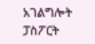አገልግሎት ፓስፖርት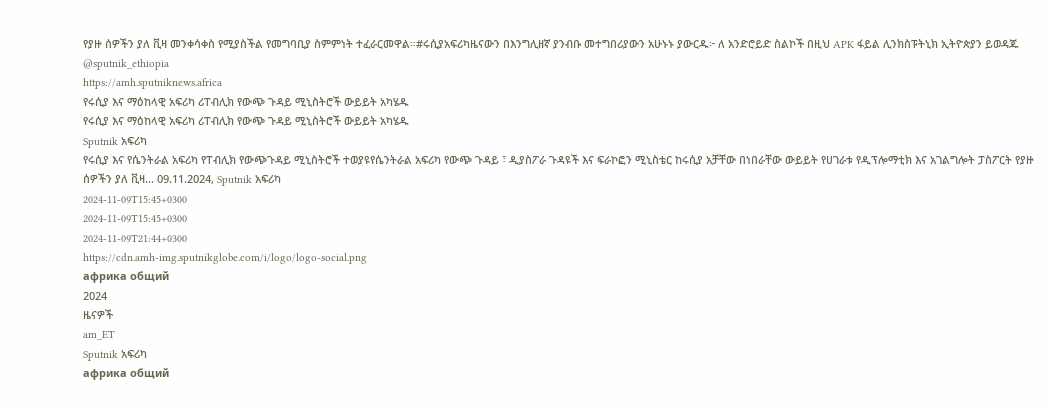የያዙ ሰዎችን ያለ ቪዛ መንቀሳቀስ የሚያስችል የመግባቢያ ስምምነት ተፈራርመዋል።#ሩሲያአፍሪካዜናውን በእንግሊዘኛ ያንብቡ መተግበሪያውን አሁኑኑ ያውርዱ፦ ለ አንድሮይድ ስልኮች በዚህ APK ፋይል ሊንክስፑትኒክ ኢትዮጵያን ይወዳጁ @sputnik_ethiopia
https://amh.sputniknews.africa
የሩሲያ እና ማዕከላዊ አፍሪካ ሪፐብሊክ የውጭ ጉዳይ ሚኒስትሮች ውይይት አካሄዱ
የሩሲያ እና ማዕከላዊ አፍሪካ ሪፐብሊክ የውጭ ጉዳይ ሚኒስትሮች ውይይት አካሄዱ
Sputnik አፍሪካ
የሩሲያ እና የሴንትራል አፍሪካ የፐብሊክ የውጭጉዳይ ሚኒስትሮች ተወያዩየሴንትራል አፍሪካ የውጭ ጉዳይ ፣ ዲያስፖራ ጉዳዩች እና ፍራኮፎን ሚኒስቴር ከሩሲያ አቻቸው በነበራቸው ውይይት የሀገራቱ የዲፕሎማቲክ እና አገልግሎት ፓስፖርት የያዙ ሰዎችን ያለ ቪዛ... 09.11.2024, Sputnik አፍሪካ
2024-11-09T15:45+0300
2024-11-09T15:45+0300
2024-11-09T21:44+0300
https://cdn.amh-img.sputnikglobe.com/i/logo/logo-social.png
африка общий
2024
ዜናዎች
am_ET
Sputnik አፍሪካ
африка общий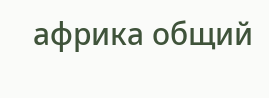африка общий